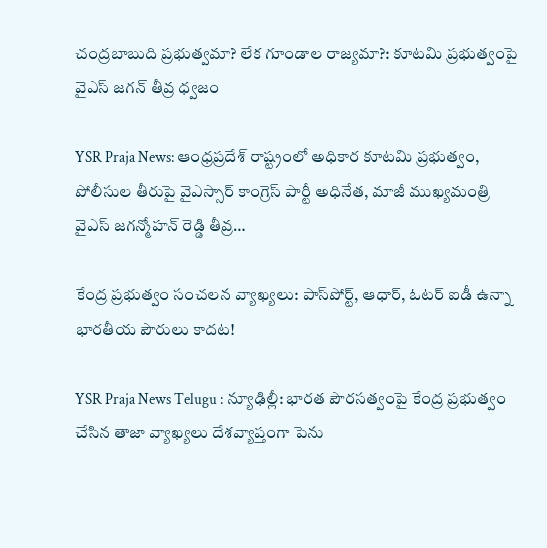చంద్రబాబుది ప్రభుత్వమా? లేక గూండాల రాజ్యమా?: కూటమి ప్రభుత్వంపై వైఎస్ జగన్ తీవ్ర ధ్వజం

YSR Praja News: ఆంధ్రప్రదేశ్ రాష్ట్రంలో అధికార కూటమి ప్రభుత్వం, పోలీసుల తీరుపై వైఎస్సార్ కాంగ్రెస్ పార్టీ అధినేత, మాజీ ముఖ్యమంత్రి వైఎస్ జగన్మోహన్ రెడ్డి తీవ్ర…

కేంద్ర ప్రభుత్వం సంచలన వ్యాఖ్యలు: పాస్‌పోర్ట్, ఆధార్, ఓటర్ ఐడీ ఉన్నా భారతీయ పౌరులు కాదట!

YSR Praja News Telugu : న్యూఢిల్లీ: భారత పౌరసత్వంపై కేంద్ర ప్రభుత్వం చేసిన తాజా వ్యాఖ్యలు దేశవ్యాప్తంగా పెను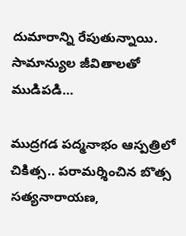దుమారాన్ని రేపుతున్నాయి. సామాన్యుల జీవితాలతో ముడిపడి…

ముద్రగడ పద్మనాభం ఆస్పత్రిలో చికిత్స.. పరామర్శించిన బొత్స సత్యనారాయణ,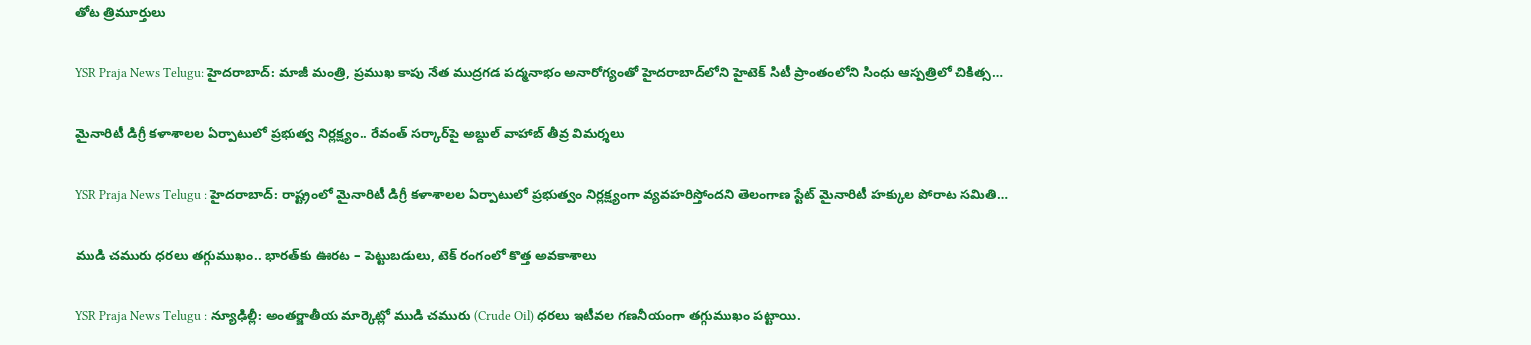తోట త్రిమూర్తులు

YSR Praja News Telugu: హైదరాబాద్: మాజీ మంత్రి, ప్రముఖ కాపు నేత ముద్రగడ పద్మనాభం అనారోగ్యంతో హైదరాబాద్‌లోని హైటెక్ సిటీ ప్రాంతంలోని సింధు ఆస్పత్రిలో చికిత్స…

మైనారిటీ డిగ్రీ కళాశాలల ఏర్పాటులో ప్రభుత్వ నిర్లక్ష్యం.. రేవంత్ సర్కార్‌పై అబ్దుల్ వాహాబ్ తీవ్ర విమర్శలు

YSR Praja News Telugu : హైదరాబాద్: రాష్ట్రంలో మైనారిటీ డిగ్రీ కళాశాలల ఏర్పాటులో ప్రభుత్వం నిర్లక్ష్యంగా వ్యవహరిస్తోందని తెలంగాణ స్టేట్ మైనారిటీ హక్కుల పోరాట సమితి…

ముడి చమురు ధరలు తగ్గుముఖం.. భారత్‌కు ఊరట – పెట్టుబడులు, టెక్ రంగంలో కొత్త అవకాశాలు

YSR Praja News Telugu : న్యూఢిల్లీ: అంతర్జాతీయ మార్కెట్లో ముడి చమురు (Crude Oil) ధరలు ఇటీవల గణనీయంగా తగ్గుముఖం పట్టాయి.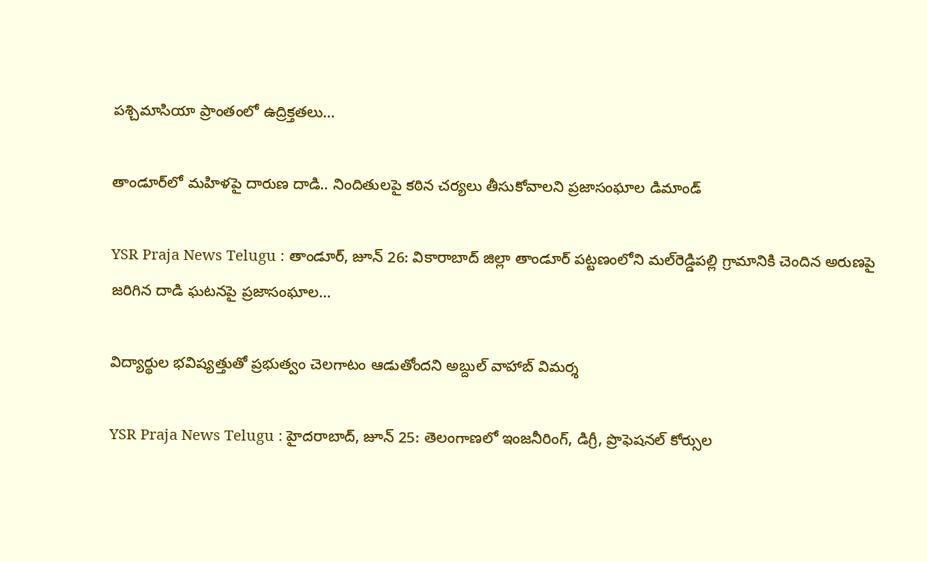పశ్చిమాసియా ప్రాంతంలో ఉద్రిక్తతలు…

తాండూర్‌లో మహిళపై దారుణ దాడి.. నిందితులపై కఠిన చర్యలు తీసుకోవాలని ప్రజాసంఘాల డిమాండ్

YSR Praja News Telugu : తాండూర్, జూన్ 26: వికారాబాద్ జిల్లా తాండూర్ పట్టణంలోని మల్‌రెడ్డిపల్లి గ్రామానికి చెందిన అరుణపై జరిగిన దాడి ఘటనపై ప్రజాసంఘాల…

విద్యార్థుల భవిష్యత్తుతో ప్రభుత్వం చెలగాటం ఆడుతోందని అబ్దుల్ వాహాబ్ విమర్శ

YSR Praja News Telugu : హైదరాబాద్, జూన్ 25: తెలంగాణలో ఇంజనీరింగ్, డిగ్రీ, ప్రొఫెషనల్ కోర్సుల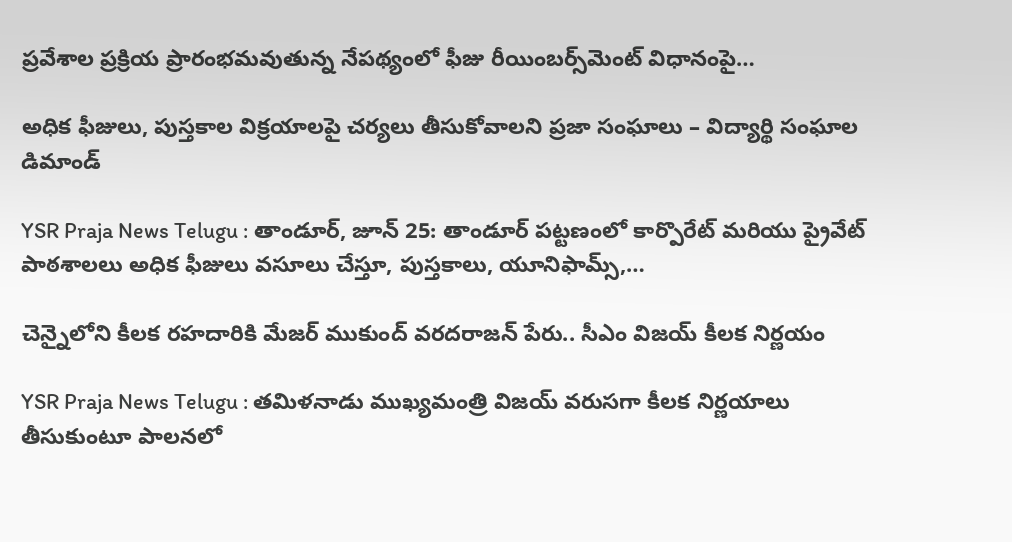ప్రవేశాల ప్రక్రియ ప్రారంభమవుతున్న నేపథ్యంలో ఫీజు రీయింబర్స్‌మెంట్ విధానంపై…

అధిక ఫీజులు, పుస్తకాల విక్రయాలపై చర్యలు తీసుకోవాలని ప్రజా సంఘాలు – విద్యార్థి సంఘాల డిమాండ్

YSR Praja News Telugu : తాండూర్, జూన్ 25: తాండూర్ పట్టణంలో కార్పొరేట్ మరియు ప్రైవేట్ పాఠశాలలు అధిక ఫీజులు వసూలు చేస్తూ, పుస్తకాలు, యూనిఫామ్స్,…

చెన్నైలోని కీలక రహదారికి మేజర్ ముకుంద్ వరదరాజన్ పేరు.. సీఎం విజయ్ కీలక నిర్ణయం

YSR Praja News Telugu : తమిళనాడు ముఖ్యమంత్రి విజయ్ వరుసగా కీలక నిర్ణయాలు తీసుకుంటూ పాలనలో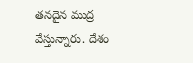తనదైన ముద్ర వేస్తున్నారు. దేశం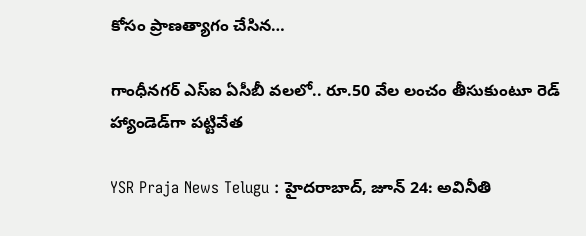కోసం ప్రాణత్యాగం చేసిన…

గాంధీనగర్ ఎస్ఐ ఏసీబీ వలలో.. రూ.50 వేల లంచం తీసుకుంటూ రెడ్ హ్యాండెడ్‌గా పట్టివేత

YSR Praja News Telugu : హైదరాబాద్, జూన్ 24: అవినీతి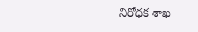నిరోధక శాఖ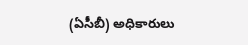(ఏసీబీ) అధికారులు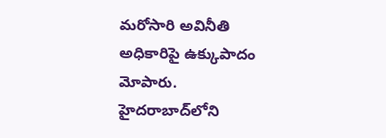మరోసారి అవినీతి అధికారిపై ఉక్కుపాదం మోపారు. హైదరాబాద్‌లోని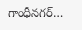గాంధీనగర్…